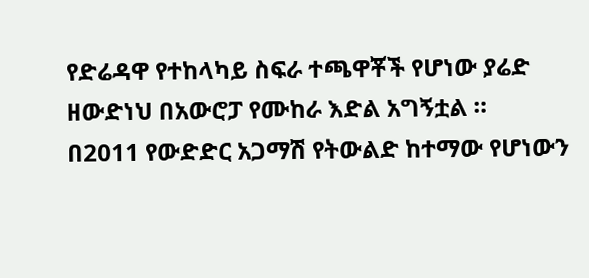የድሬዳዋ የተከላካይ ስፍራ ተጫዋቾች የሆነው ያሬድ ዘውድነህ በአውሮፓ የሙከራ እድል አግኝቷል ።
በ2011 የውድድር አጋማሽ የትውልድ ከተማው የሆነውን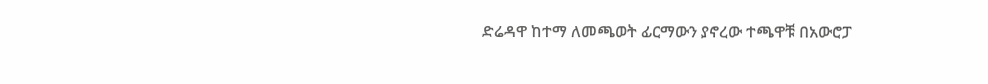ድሬዳዋ ከተማ ለመጫወት ፊርማውን ያኖረው ተጫዋቹ በአውሮፓ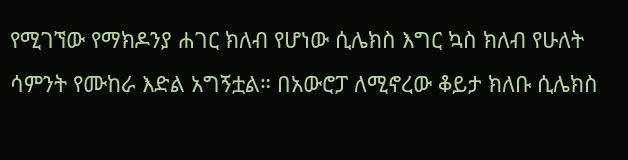የሚገኘው የማክዶንያ ሐገር ክለብ የሆነው ሲሌክስ እግር ኳስ ክለብ የሁለት ሳምንት የሙከራ እድል አግኝቷል። በአውሮፓ ለሚኖረው ቆይታ ክለቡ ሲሌክስ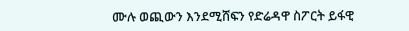ሙሉ ወጪውን እንደሚሸፍን የድሬዳዋ ስፖርት ይፋዊ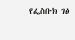የፌስቡክ ገፅ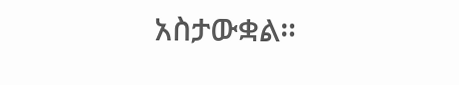አስታውቋል።